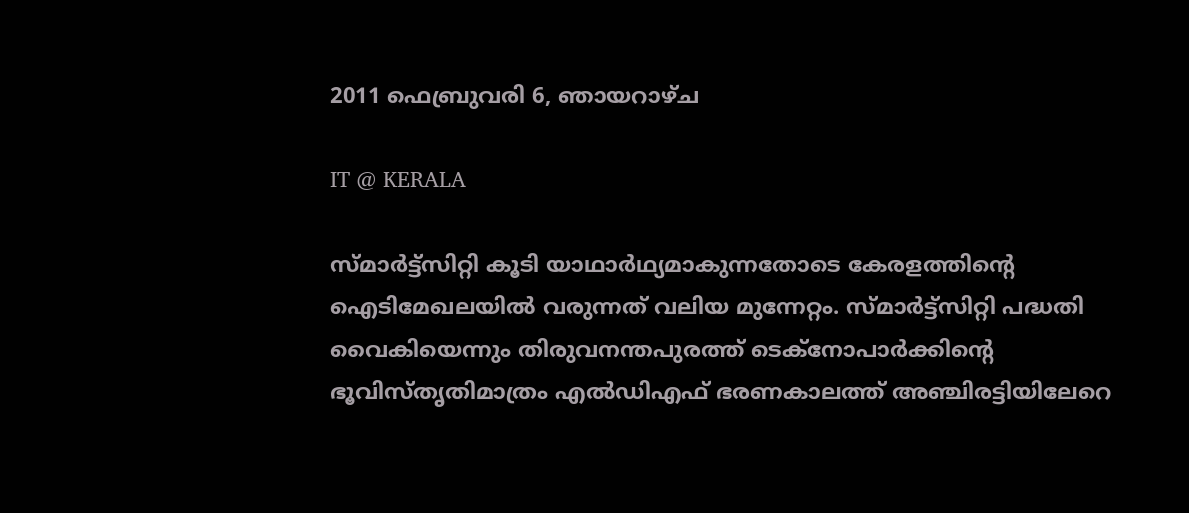2011 ഫെബ്രുവരി 6, ഞായറാഴ്‌ച

IT @ KERALA

സ്മാര്‍ട്ട്സിറ്റി കൂടി യാഥാര്‍ഥ്യമാകുന്നതോടെ കേരളത്തിന്റെ ഐടിമേഖലയില്‍ വരുന്നത് വലിയ മുന്നേറ്റം. സ്മാര്‍ട്ട്സിറ്റി പദ്ധതി വൈകിയെന്നും തിരുവനന്തപുരത്ത് ടെക്നോപാര്‍ക്കിന്റെ ഭൂവിസ്തൃതിമാത്രം എല്‍ഡിഎഫ് ഭരണകാലത്ത് അഞ്ചിരട്ടിയിലേറെ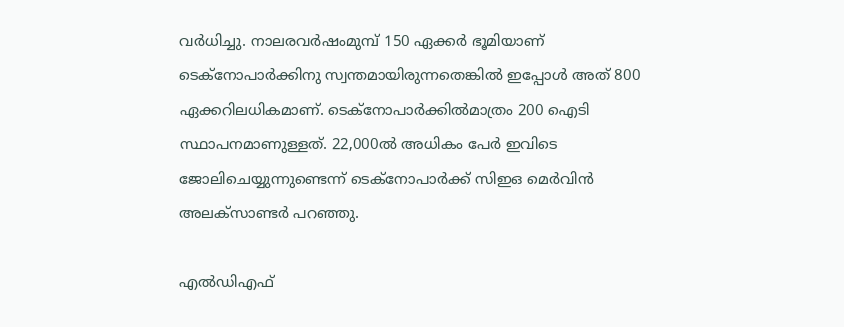വര്‍ധിച്ചു. നാലരവര്‍ഷംമുമ്പ് 150 ഏക്കര്‍ ഭൂമിയാണ് ടെക്നോപാര്‍ക്കിനു സ്വന്തമായിരുന്നതെങ്കില്‍ ഇപ്പോള്‍ അത് 800 ഏക്കറിലധികമാണ്. ടെക്നോപാര്‍ക്കില്‍മാത്രം 200 ഐടി സ്ഥാപനമാണുള്ളത്. 22,000ല്‍ അധികം പേര്‍ ഇവിടെ ജോലിചെയ്യുന്നുണ്ടെന്ന് ടെക്നോപാര്‍ക്ക് സിഇഒ മെര്‍വിന്‍ അലക്സാണ്ടര്‍ പറഞ്ഞു.

എല്‍ഡിഎഫ്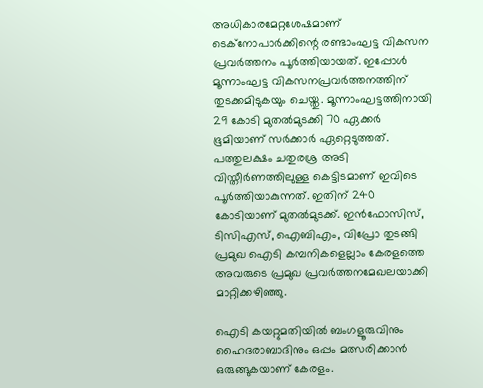അധികാരമേറ്റശേഷമാണ് ടെക്നോപാര്‍ക്കിന്റെ രണ്ടാംഘട്ട വികസന പ്രവര്‍ത്തനം പൂര്‍ത്തിയായത്. ഇപ്പോള്‍ മൂന്നാംഘട്ട വികസനപ്രവര്‍ത്തനത്തിന് തുടക്കമിടുകയും ചെയ്തു. മൂന്നാംഘട്ടത്തിനായി 29 കോടി മുതല്‍മുടക്കി 70 ഏക്കര്‍ ഭൂമിയാണ് സര്‍ക്കാര്‍ ഏറ്റെടുത്തത്. പത്തുലക്ഷം ചതുരശ്ര അടി വിസ്തീര്‍ണത്തിലുള്ള കെട്ടിടമാണ് ഇവിടെ പൂര്‍ത്തിയാകുന്നത്. ഇതിന് 240 കോടിയാണ് മുതല്‍മുടക്ക്. ഇന്‍ഫോസിസ്, ടിസിഎസ്, ഐബിഎം, വിപ്രോ തുടങ്ങി പ്രമുഖ ഐടി കമ്പനികളെല്ലാം കേരളത്തെ അവരുടെ പ്രമുഖ പ്രവര്‍ത്തനമേഖലയാക്കി മാറ്റിക്കഴിഞ്ഞു.

ഐടി കയറ്റുമതിയില്‍ ബംഗളൂരുവിനും ഹൈദരാബാദിനും ഒപ്പം മത്സരിക്കാന്‍ ഒരുങ്ങുകയാണ് കേരളം.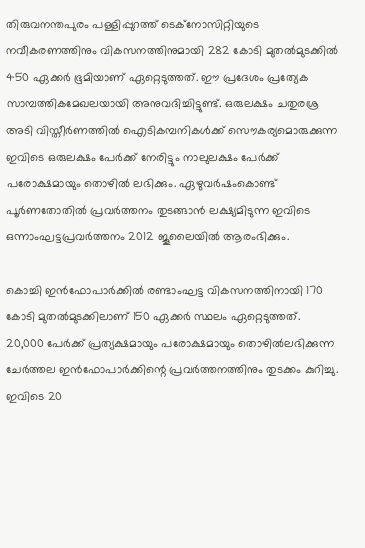തിരുവനന്തപുരം പള്ളിപ്പുറത്ത് ടെക്നോസിറ്റിയുടെ നവീകരണത്തിനും വികസനത്തിനുമായി 282 കോടി മുതല്‍മുടക്കില്‍ 450 ഏക്കര്‍ ഭൂമിയാണ് ഏറ്റെടുത്തത്. ഈ പ്രദേശം പ്രത്യേക സാമ്പത്തികമേഖലയായി അനുവദിച്ചിട്ടുണ്ട്. ഒരുലക്ഷം ചതുരശ്ര അടി വിസ്തീര്‍ണത്തില്‍ ഐടികമ്പനികള്‍ക്ക് സൌകര്യമൊരുക്കുന്ന ഇവിടെ ഒരുലക്ഷം പേര്‍ക്ക് നേരിട്ടും നാലുലക്ഷം പേര്‍ക്ക് പരോക്ഷമായും തൊഴില്‍ ലഭിക്കും. ഏഴുവര്‍ഷംകൊണ്ട് പൂര്‍ണതോതില്‍ പ്രവര്‍ത്തനം തുടങ്ങാന്‍ ലക്ഷ്യമിടുന്ന ഇവിടെ ഒന്നാംഘട്ടപ്രവര്‍ത്തനം 2012 ജൂലൈയില്‍ ആരംഭിക്കും.

കൊച്ചി ഇന്‍ഫോപാര്‍ക്കില്‍ രണ്ടാംഘട്ട വികസനത്തിനായി 170 കോടി മുതല്‍മുടക്കിലാണ് 150 ഏക്കര്‍ സ്ഥലം ഏറ്റെടുത്തത്. 20,000 പേര്‍ക്ക് പ്രത്യക്ഷമായും പരോക്ഷമായും തൊഴില്‍ലഭിക്കുന്ന ചേര്‍ത്തല ഇന്‍ഫോപാര്‍ക്കിന്റെ പ്രവര്‍ത്തനത്തിനും തുടക്കം കുറിച്ചു. ഇവിടെ 20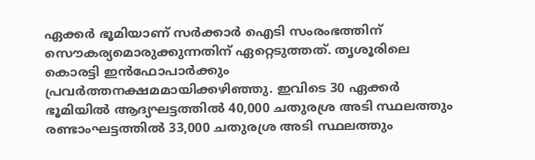ഏക്കര്‍ ഭൂമിയാണ് സര്‍ക്കാര്‍ ഐടി സംരംഭത്തിന് സൌകര്യമൊരുക്കുന്നതിന് ഏറ്റെടുത്തത്. തൃശൂരിലെ കൊരട്ടി ഇന്‍ഫോപാര്‍ക്കും പ്രവര്‍ത്തനക്ഷമമായിക്കഴിഞ്ഞു. ഇവിടെ 30 ഏക്കര്‍ ഭൂമിയില്‍ ആദ്യഘട്ടത്തില്‍ 40,000 ചതുരശ്ര അടി സ്ഥലത്തും രണ്ടാംഘട്ടത്തില്‍ 33,000 ചതുരശ്ര അടി സ്ഥലത്തും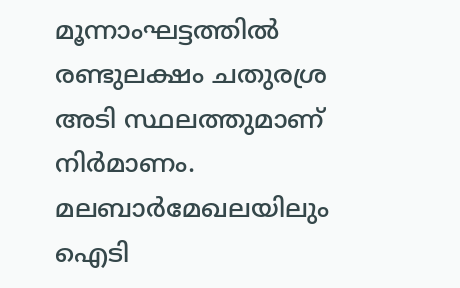മൂന്നാംഘട്ടത്തില്‍ രണ്ടുലക്ഷം ചതുരശ്ര അടി സ്ഥലത്തുമാണ് നിര്‍മാണം. മലബാര്‍മേഖലയിലും ഐടി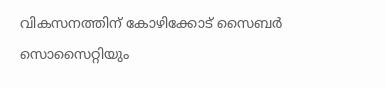വികസനത്തിന് കോഴിക്കോട് സൈബര്‍ സൊസൈറ്റിയും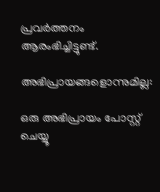പ്രവര്‍ത്തനം ആരംഭിച്ചിട്ടുണ്ട്.

അഭിപ്രായങ്ങളൊന്നുമില്ല:

ഒരു അഭിപ്രായം പോസ്റ്റ് ചെയ്യൂ